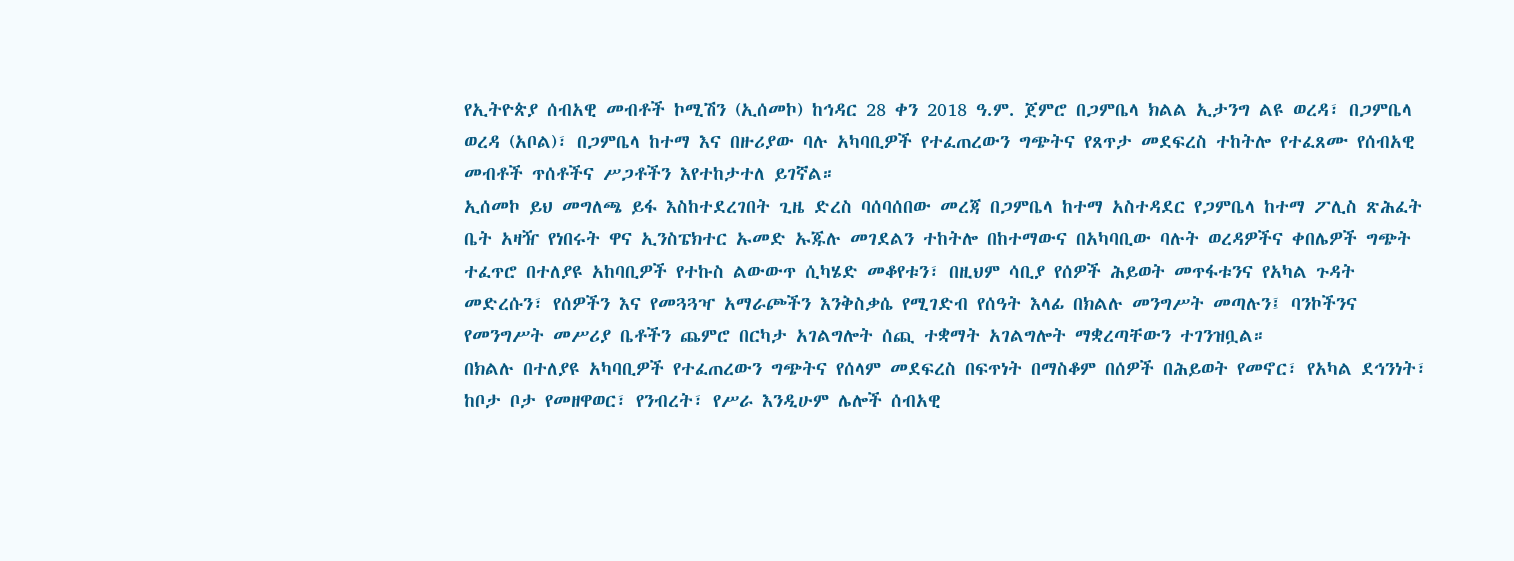የኢትዮጵያ ሰብአዊ መብቶች ኮሚሽን (ኢሰመኮ) ከኅዳር 28 ቀን 2018 ዓ.ም. ጀምሮ በጋምቤላ ክልል ኢታንግ ልዩ ወረዳ፣ በጋምቤላ ወረዳ (አቦል)፣ በጋምቤላ ከተማ እና በዙሪያው ባሉ አካባቢዎች የተፈጠረውን ግጭትና የጸጥታ መደፍረስ ተከትሎ የተፈጸሙ የሰብአዊ መብቶች ጥሰቶችና ሥጋቶችን እየተከታተለ ይገኛል።
ኢሰመኮ ይህ መግለጫ ይፋ እስከተደረገበት ጊዜ ድረስ ባሰባሰበው መረጃ በጋምቤላ ከተማ አስተዳደር የጋምቤላ ከተማ ፖሊስ ጽሕፈት ቤት አዛዥ የነበሩት ዋና ኢንስፔክተር ኡመድ ኡጁሉ መገደልን ተከትሎ በከተማውና በአካባቢው ባሉት ወረዳዎችና ቀበሌዎች ግጭት ተፈጥሮ በተለያዩ አከባቢዎች የተኩስ ልውውጥ ሲካሄድ መቆየቱን፣ በዚህም ሳቢያ የሰዎች ሕይወት መጥፋቱንና የአካል ጉዳት መድረሱን፣ የሰዎችን እና የመጓጓዣ አማራጮችን እንቅስቃሴ የሚገድብ የሰዓት እላፊ በክልሉ መንግሥት መጣሉን፤ ባንኮችንና የመንግሥት መሥሪያ ቤቶችን ጨምሮ በርካታ አገልግሎት ሰጪ ተቋማት አገልግሎት ማቋረጣቸውን ተገንዝቧል።
በክልሉ በተለያዩ አካባቢዎች የተፈጠረውን ግጭትና የሰላም መደፍረስ በፍጥነት በማስቆም በሰዎች በሕይወት የመኖር፣ የአካል ደኅንነት፣ ከቦታ ቦታ የመዘዋወር፣ የንብረት፣ የሥራ እንዲሁም ሌሎች ሰብአዊ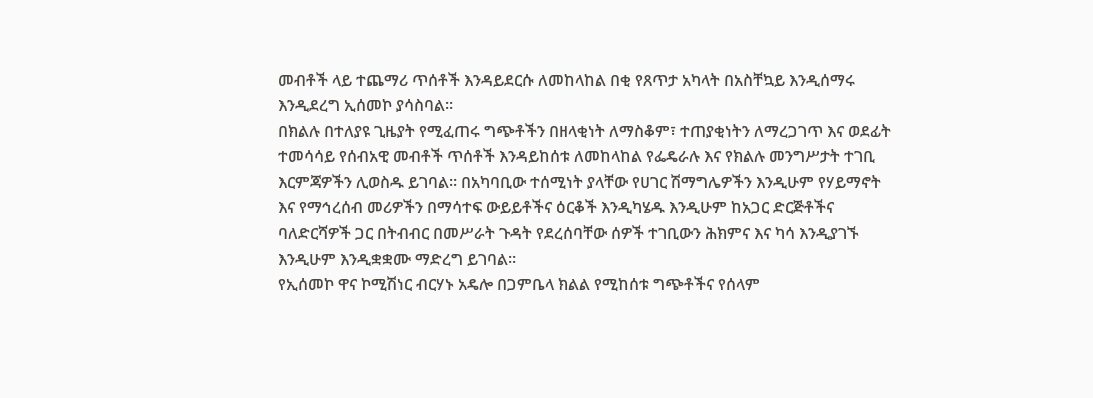መብቶች ላይ ተጨማሪ ጥሰቶች እንዳይደርሱ ለመከላከል በቂ የጸጥታ አካላት በአስቸኳይ እንዲሰማሩ እንዲደረግ ኢሰመኮ ያሳስባል።
በክልሉ በተለያዩ ጊዜያት የሚፈጠሩ ግጭቶችን በዘላቂነት ለማስቆም፣ ተጠያቂነትን ለማረጋገጥ እና ወደፊት ተመሳሳይ የሰብአዊ መብቶች ጥሰቶች እንዳይከሰቱ ለመከላከል የፌዴራሉ እና የክልሉ መንግሥታት ተገቢ እርምጃዎችን ሊወስዱ ይገባል። በአካባቢው ተሰሚነት ያላቸው የሀገር ሽማግሌዎችን እንዲሁም የሃይማኖት እና የማኅረሰብ መሪዎችን በማሳተፍ ውይይቶችና ዕርቆች እንዲካሄዱ እንዲሁም ከአጋር ድርጅቶችና ባለድርሻዎች ጋር በትብብር በመሥራት ጉዳት የደረሰባቸው ሰዎች ተገቢውን ሕክምና እና ካሳ እንዲያገኙ እንዲሁም እንዲቋቋሙ ማድረግ ይገባል።
የኢሰመኮ ዋና ኮሚሽነር ብርሃኑ አዴሎ በጋምቤላ ክልል የሚከሰቱ ግጭቶችና የሰላም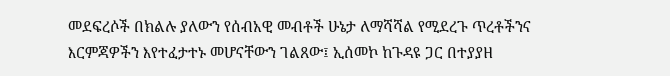መደፍረሶች በክልሉ ያለውን የሰብአዊ መብቶች ሁኔታ ለማሻሻል የሚደረጉ ጥረቶችንና እርምጃዎችን እየተፈታተኑ መሆናቸውን ገልጸው፤ ኢሰመኮ ከጉዳዩ ጋር በተያያዘ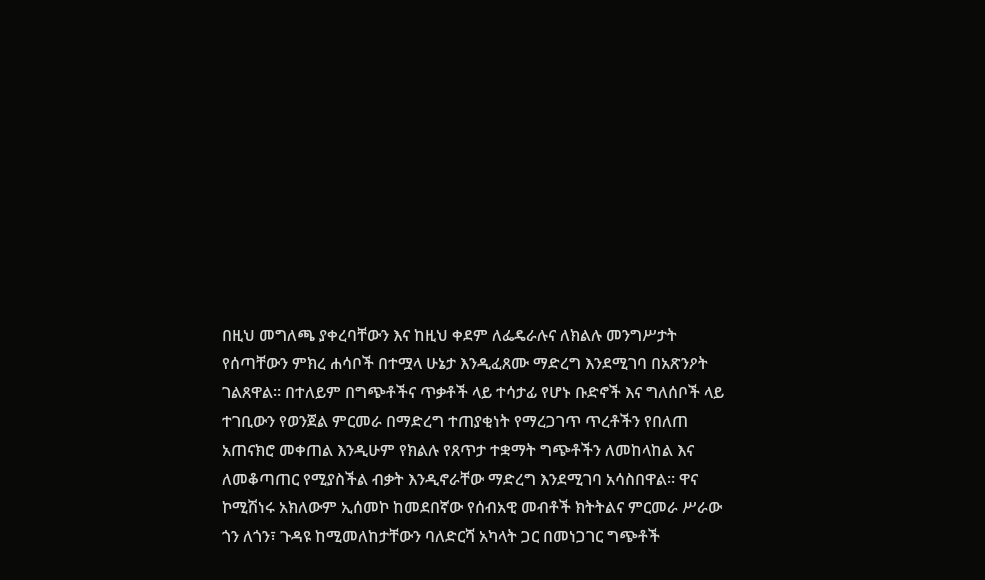በዚህ መግለጫ ያቀረባቸውን እና ከዚህ ቀደም ለፌዴራሉና ለክልሉ መንግሥታት የሰጣቸውን ምክረ ሐሳቦች በተሟላ ሁኔታ እንዲፈጸሙ ማድረግ እንደሚገባ በአጽንዖት ገልጸዋል። በተለይም በግጭቶችና ጥቃቶች ላይ ተሳታፊ የሆኑ ቡድኖች እና ግለሰቦች ላይ ተገቢውን የወንጀል ምርመራ በማድረግ ተጠያቂነት የማረጋገጥ ጥረቶችን የበለጠ አጠናክሮ መቀጠል እንዲሁም የክልሉ የጸጥታ ተቋማት ግጭቶችን ለመከላከል እና ለመቆጣጠር የሚያስችል ብቃት እንዲኖራቸው ማድረግ እንደሚገባ አሳስበዋል። ዋና ኮሚሽነሩ አክለውም ኢሰመኮ ከመደበኛው የሰብአዊ መብቶች ክትትልና ምርመራ ሥራው ጎን ለጎን፣ ጉዳዩ ከሚመለከታቸውን ባለድርሻ አካላት ጋር በመነጋገር ግጭቶች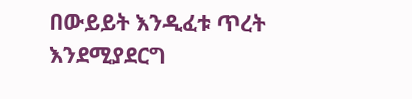በውይይት እንዲፈቱ ጥረት እንደሚያደርግ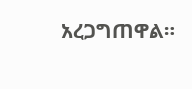አረጋግጠዋል።